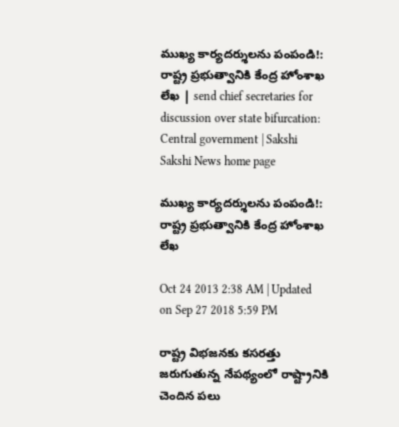ముఖ్య కార్యదర్శులను పంపండి!: రాష్ట్ర ప్రభుత్వానికి కేంద్ర హోంశాఖ లేఖ | send chief secretaries for discussion over state bifurcation: Central government | Sakshi
Sakshi News home page

ముఖ్య కార్యదర్శులను పంపండి!: రాష్ట్ర ప్రభుత్వానికి కేంద్ర హోంశాఖ లేఖ

Oct 24 2013 2:38 AM | Updated on Sep 27 2018 5:59 PM

రాష్ట్ర విభజనకు కసరత్తు జరుగుతున్న నేపథ్యంలో రాష్ట్రానికి చెందిన పలు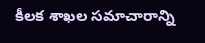కీలక శాఖల సమాచారాన్ని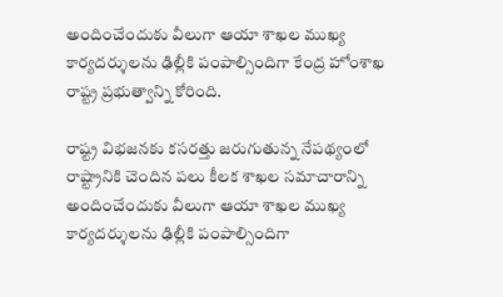అందించేందుకు వీలుగా ఆయా శాఖల ముఖ్య కార్యదర్శులను ఢిల్లీకి పంపాల్సిందిగా కేంద్ర హోంశాఖ రాష్ట్ర ప్రభుత్వాన్ని కోరింది.

రాష్ట్ర విభజనకు కసరత్తు జరుగుతున్న నేపథ్యంలో రాష్ట్రానికి చెందిన పలు కీలక శాఖల సమాచారాన్ని అందించేందుకు వీలుగా ఆయా శాఖల ముఖ్య కార్యదర్శులను ఢిల్లీకి పంపాల్సిందిగా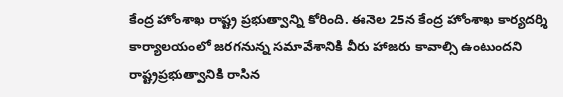కేంద్ర హోంశాఖ రాష్ట్ర ప్రభుత్వాన్ని కోరింది. ఈనెల 25న కేంద్ర హోంశాఖ కార్యదర్శి కార్యాలయంలో జరగనున్న సమావేశానికి వీరు హాజరు కావాల్సి ఉంటుందని రాష్ట్రప్రభుత్వానికి రాసిన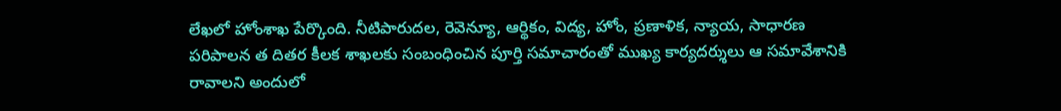లేఖలో హోంశాఖ పేర్కొంది. నీటిపారుదల, రెవెన్యూ, ఆర్థికం, విద్య, హోం, ప్రణాళిక, న్యాయ, సాధారణ పరిపాలన త దితర కీలక శాఖలకు సంబంధించిన పూర్తి సమాచారంతో ముఖ్య కార్యదర్శులు ఆ సమావేశానికి రావాలని అందులో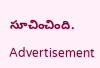సూచించింది.

Advertisement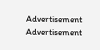Advertisement
Advertisement